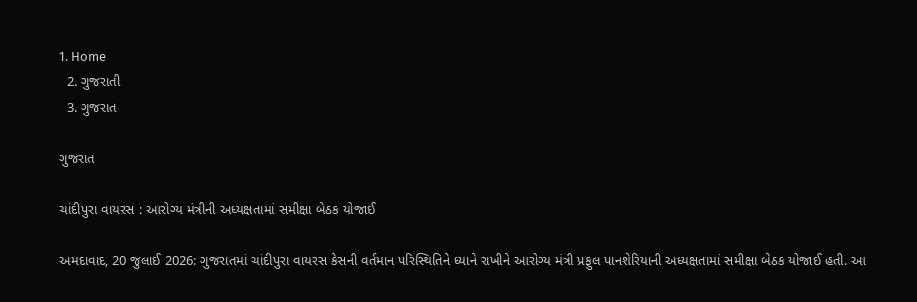1. Home
  2. ગુજરાતી
  3. ગુજરાત

ગુજરાત

ચાંદીપુરા વાયરસ : આરોગ્ય મંત્રીની અધ્યક્ષતામાં સમીક્ષા બેઠક યોજાઈ

અમદાવાદ, 20 જુલાઈ 2026: ગુજરાતમાં ચાંદીપુરા વાયરસ કેસની વર્તમાન પરિસ્થિતિને ધ્યાને રાખીને આરોગ્ય મંત્રી પ્રફુલ પાનશેરિયાની અધ્યક્ષતામાં સમીક્ષા બેઠક યોજાઈ હતી. આ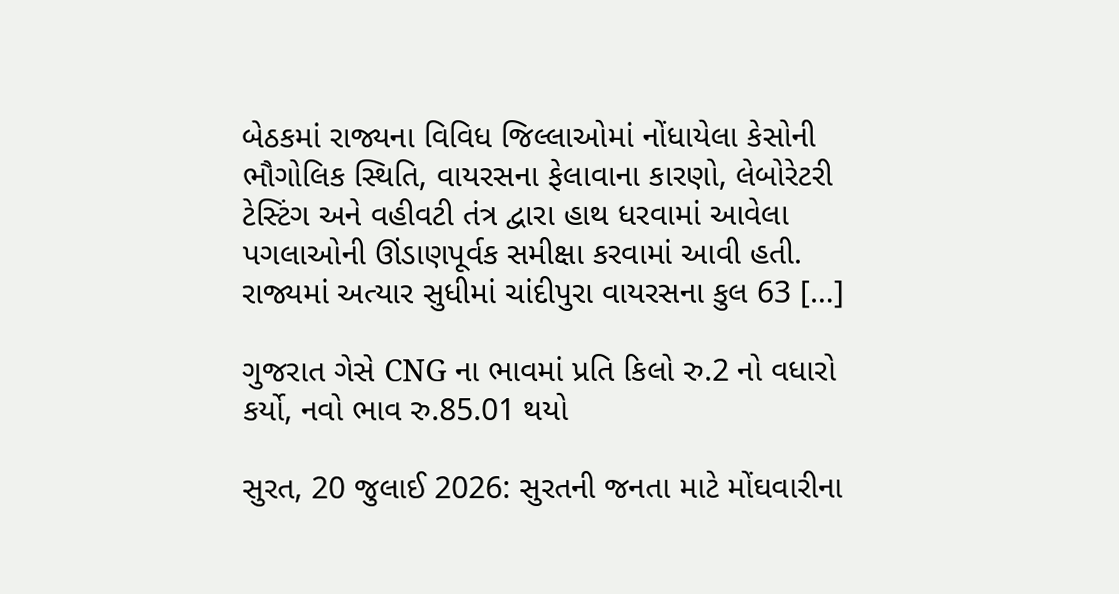બેઠકમાં રાજ્યના વિવિધ જિલ્લાઓમાં નોંધાયેલા કેસોની ભૌગોલિક સ્થિતિ, વાયરસના ફેલાવાના કારણો, લેબોરેટરી ટેસ્ટિંગ અને વહીવટી તંત્ર દ્વારા હાથ ધરવામાં આવેલા પગલાઓની ઊંડાણપૂર્વક સમીક્ષા કરવામાં આવી હતી. રાજ્યમાં અત્યાર સુધીમાં ચાંદીપુરા વાયરસના કુલ 63 […]

ગુજરાત ગેસે CNG ના ભાવમાં પ્રતિ કિલો રુ.2 નો વધારો કર્યો, નવો ભાવ રુ.85.01 થયો

સુરત, 20 જુલાઈ 2026: સુરતની જનતા માટે મોંઘવારીના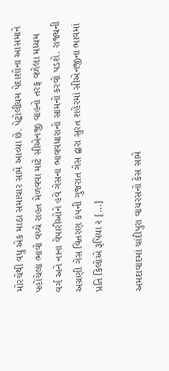મોરચેથી વધુ એક માઠા સમાચાર સામે આવ્યા છે. પેટ્રોલીયમ પેદાશોના આસમાને પહોંચેલા ભાવો વચ્ચે રાહત મેળવવા માટે સીએનજી વાહનો તરફ વળેલા મધ્યમ વર્ગ અને નાના વેપારીઓને હવે ગેસના ભાવવધારાનો સામનો કરવો પડશે. રાજ્યની અગ્રણી ગેસ વિતરણ કંપની ગુજરાત ગેસ દ્વારા સુરત શહેરમાં સીએનજીના ભાવમાં પ્રતિ કિલોએ રૂપિયા ૨ […]

અમદાવાદમાં ચાંદીપુરા વાયરસનો કેસ સામે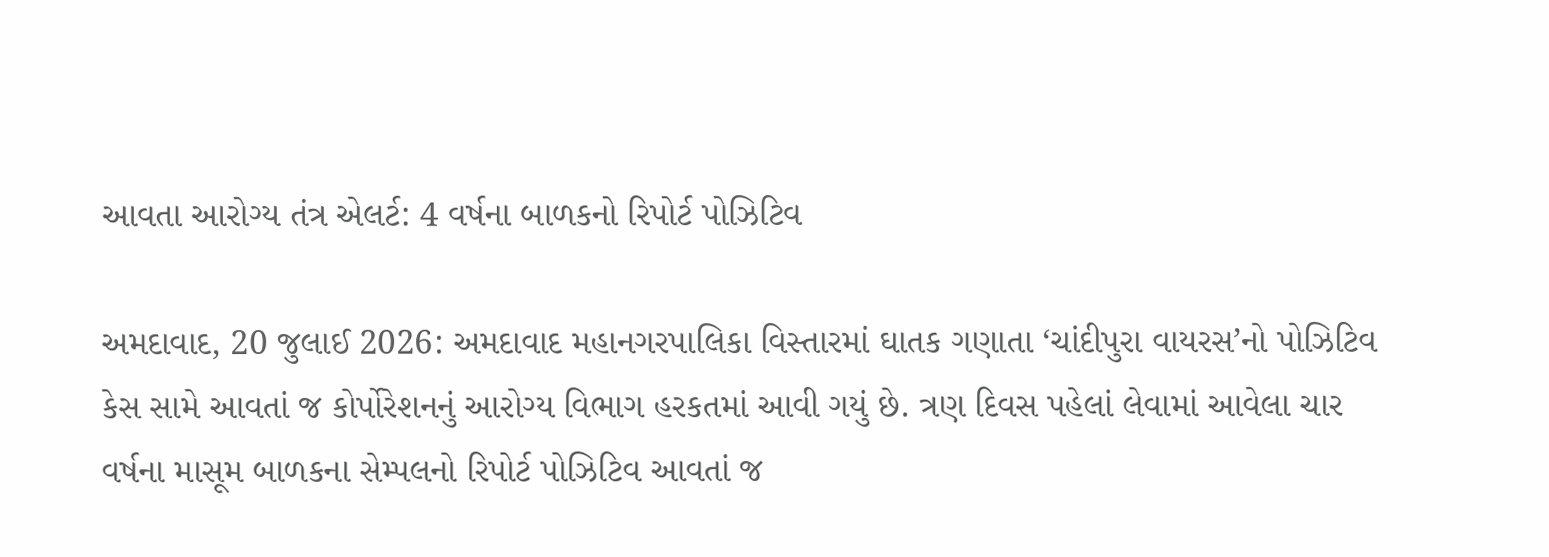આવતા આરોગ્ય તંત્ર એલર્ટ: 4 વર્ષના બાળકનો રિપોર્ટ પોઝિટિવ

અમદાવાદ, 20 જુલાઈ 2026: અમદાવાદ મહાનગરપાલિકા વિસ્તારમાં ઘાતક ગણાતા ‘ચાંદીપુરા વાયરસ’નો પોઝિટિવ કેસ સામે આવતાં જ કોર્પોરેશનનું આરોગ્ય વિભાગ હરકતમાં આવી ગયું છે. ત્રણ દિવસ પહેલાં લેવામાં આવેલા ચાર વર્ષના માસૂમ બાળકના સેમ્પલનો રિપોર્ટ પોઝિટિવ આવતાં જ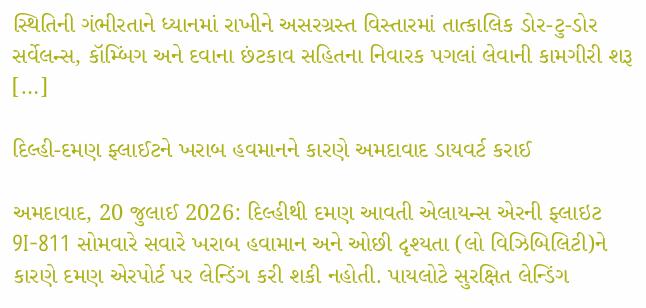સ્થિતિની ગંભીરતાને ધ્યાનમાં રાખીને અસરગ્રસ્ત વિસ્તારમાં તાત્કાલિક ડોર-ટુ-ડોર સર્વેલન્સ, કૉમ્બિંગ અને દવાના છંટકાવ સહિતના નિવારક પગલાં લેવાની કામગીરી શરૂ […]

દિલ્હી-દમણ ફ્લાઈટને ખરાબ હવમાનને કારણે અમદાવાદ ડાયવર્ટ કરાઈ

અમદાવાદ, 20 જુલાઈ 2026: દિલ્હીથી દમણ આવતી એલાયન્સ એરની ફ્લાઇટ 9I-811 સોમવારે સવારે ખરાબ હવામાન અને ઓછી દૃશ્યતા (લો વિઝિબિલિટી)ને કારણે દમણ એરપોર્ટ પર લેન્ડિંગ કરી શકી નહોતી. પાયલોટે સુરક્ષિત લેન્ડિંગ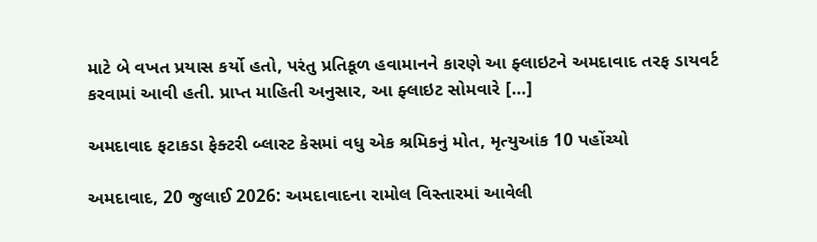માટે બે વખત પ્રયાસ કર્યો હતો, પરંતુ પ્રતિકૂળ હવામાનને કારણે આ ફ્લાઇટને અમદાવાદ તરફ ડાયવર્ટ કરવામાં આવી હતી. પ્રાપ્ત માહિતી અનુસાર, આ ફ્લાઇટ સોમવારે […]

અમદાવાદ ફટાકડા ફેક્ટરી બ્લાસ્ટ કેસમાં વધુ એક શ્રમિકનું મોત, મૃત્યુઆંક 10 પહોંચ્યો

અમદાવાદ, 20 જુલાઈ 2026: અમદાવાદના રામોલ વિસ્તારમાં આવેલી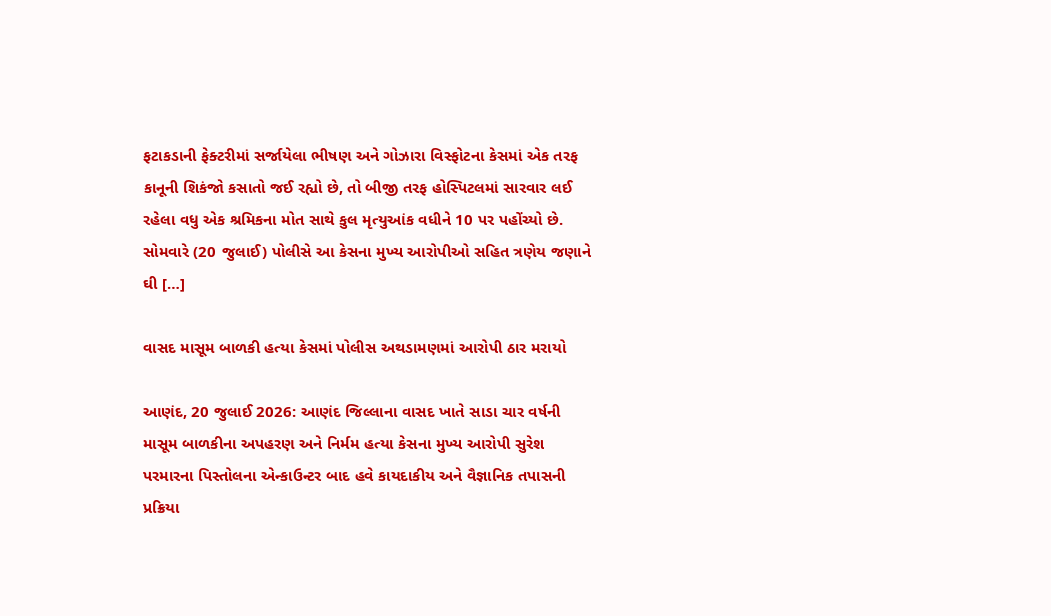ફટાકડાની ફેક્ટરીમાં સર્જાયેલા ભીષણ અને ગોઝારા વિસ્ફોટના કેસમાં એક તરફ કાનૂની શિકંજો કસાતો જઈ રહ્યો છે, તો બીજી તરફ હોસ્પિટલમાં સારવાર લઈ રહેલા વધુ એક શ્રમિકના મોત સાથે કુલ મૃત્યુઆંક વધીને 10 પર પહોંચ્યો છે. સોમવારે (20 જુલાઈ) પોલીસે આ કેસના મુખ્ય આરોપીઓ સહિત ત્રણેય જણાને ઘી […]

વાસદ માસૂમ બાળકી હત્યા કેસમાં પોલીસ અથડામણમાં આરોપી ઠાર મરાયો

આણંદ, 20 જુલાઈ 2026: આણંદ જિલ્લાના વાસદ ખાતે સાડા ચાર વર્ષની માસૂમ બાળકીના અપહરણ અને નિર્મમ હત્યા કેસના મુખ્ય આરોપી સુરેશ પરમારના પિસ્તોલના એન્કાઉન્ટર બાદ હવે કાયદાકીય અને વૈજ્ઞાનિક તપાસની પ્રક્રિયા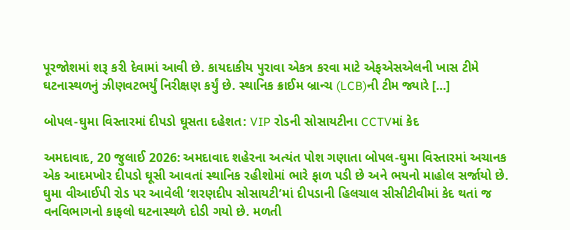પૂરજોશમાં શરૂ કરી દેવામાં આવી છે. કાયદાકીય પુરાવા એકત્ર કરવા માટે એફએસએલની ખાસ ટીમે ઘટનાસ્થળનું ઝીણવટભર્યું નિરીક્ષણ કર્યું છે. સ્થાનિક ક્રાઈમ બ્રાન્ચ (LCB)ની ટીમ જ્યારે […]

બોપલ-ઘુમા વિસ્તારમાં દીપડો ઘૂસતા દહેશત: VIP રોડની સોસાયટીના CCTVમાં કેદ

અમદાવાદ, 20 જુલાઈ 2026: અમદાવાદ શહેરના અત્યંત પોશ ગણાતા બોપલ-ઘુમા વિસ્તારમાં અચાનક એક આદમખોર દીપડો ઘૂસી આવતાં સ્થાનિક રહીશોમાં ભારે ફાળ પડી છે અને ભયનો માહોલ સર્જાયો છે. ઘુમા વીઆઈપી રોડ પર આવેલી ‘શરણદીપ સોસાયટી’માં દીપડાની હિલચાલ સીસીટીવીમાં કેદ થતાં જ વનવિભાગનો કાફલો ઘટનાસ્થળે દોડી ગયો છે. મળતી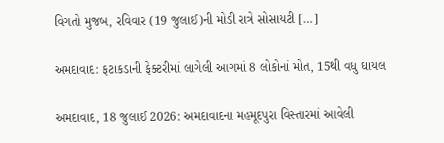વિગતો મુજબ, રવિવાર (19 જુલાઈ)ની મોડી રાત્રે સોસાયટી […]

અમદાવાદ: ફટાકડાની ફેક્ટરીમાં લાગેલી આગમાં 8 લોકોનાં મોત, 15થી વધુ ઘાયલ

અમદાવાદ, 18 જુલાઈ 2026: અમદાવાદના મહમૂદપુરા વિસ્તારમાં આવેલી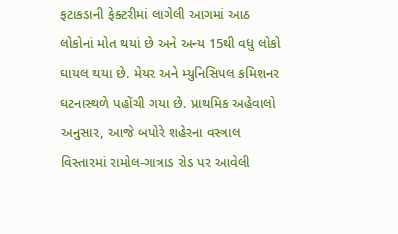ફટાકડાની ફેક્ટરીમાં લાગેલી આગમાં આઠ લોકોનાં મોત થયાં છે અને અન્ય 15થી વધુ લોકો ઘાયલ થયા છે. મેયર અને મ્યુનિસિપલ કમિશનર ઘટનાસ્થળે પહોંચી ગયા છે. પ્રાથમિક અહેવાલો અનુસાર, આજે બપોરે શહેરના વસ્ત્રાલ વિસ્તારમાં રામોલ-ગાત્રાડ રોડ પર આવેલી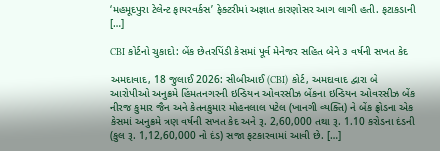‘મહમૂદપુરા ટેલેન્ટ ફાયરવર્કસ’ ફેક્ટરીમાં અજ્ઞાત કારણોસર આગ લાગી હતી. ફટાકડાની […]

CBI કોર્ટનો ચુકાદો: બેંક છેતરપિંડી કેસમાં પૂર્વ મેનેજર સહિત બેને ૩ વર્ષની સખત કેદ

અમદાવાદ, 18 જુલાઈ 2026: સીબીઆઈ (CBI) કોર્ટ, અમદાવાદ દ્વારા બે આરોપીઓ અનુક્રમે હિંમતનગરની ઇન્ડિયન ઓવરસીઝ બેંકના ઇન્ડિયન ઓવરસીઝ બેંક નીરજ કુમાર જૈન અને કેતનકુમાર મોહનલાલ પટેલ (ખાનગી વ્યક્તિ) ને બેંક ફ્રોડના એક કેસમાં અનુક્રમે ત્રણ વર્ષની સખત કેદ અને રૂ. 2,60,000 તથા રૂ. 1.10 કરોડના દંડની (કુલ રૂ. 1,12,60,000 નો દંડ) સજા ફટકારવામાં આવી છે. […]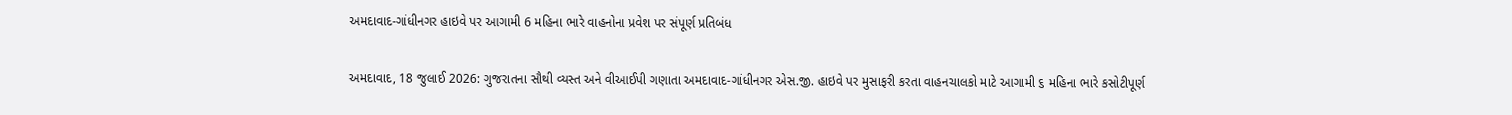અમદાવાદ-ગાંધીનગર હાઇવે પર આગામી 6 મહિના ભારે વાહનોના પ્રવેશ પર સંપૂર્ણ પ્રતિબંધ

અમદાવાદ, 18 જુલાઈ 2026: ગુજરાતના સૌથી વ્યસ્ત અને વીઆઈપી ગણાતા અમદાવાદ-ગાંધીનગર એસ.જી. હાઇવે પર મુસાફરી કરતા વાહનચાલકો માટે આગામી ૬ મહિના ભારે કસોટીપૂર્ણ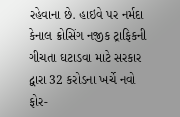રહેવાના છે. હાઇવે પર નર્મદા કેનાલ ક્રોસિંગ નજીક ટ્રાફિકની ગીચતા ઘટાડવા માટે સરકાર દ્વારા 32 કરોડના ખર્ચે નવો ફોર-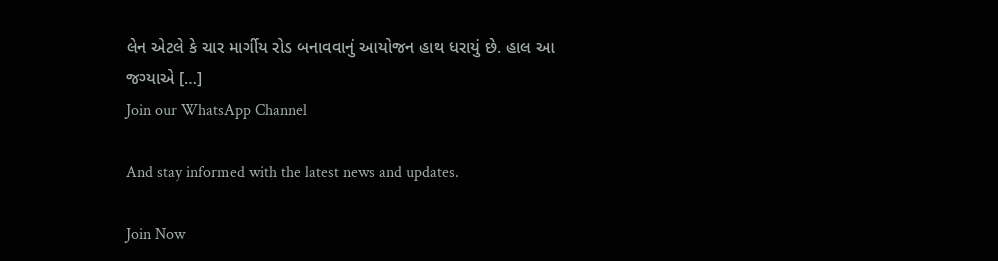લેન એટલે કે ચાર માર્ગીય રોડ બનાવવાનું આયોજન હાથ ધરાયું છે. હાલ આ જગ્યાએ […]
Join our WhatsApp Channel

And stay informed with the latest news and updates.

Join Now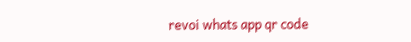revoi whats app qr code